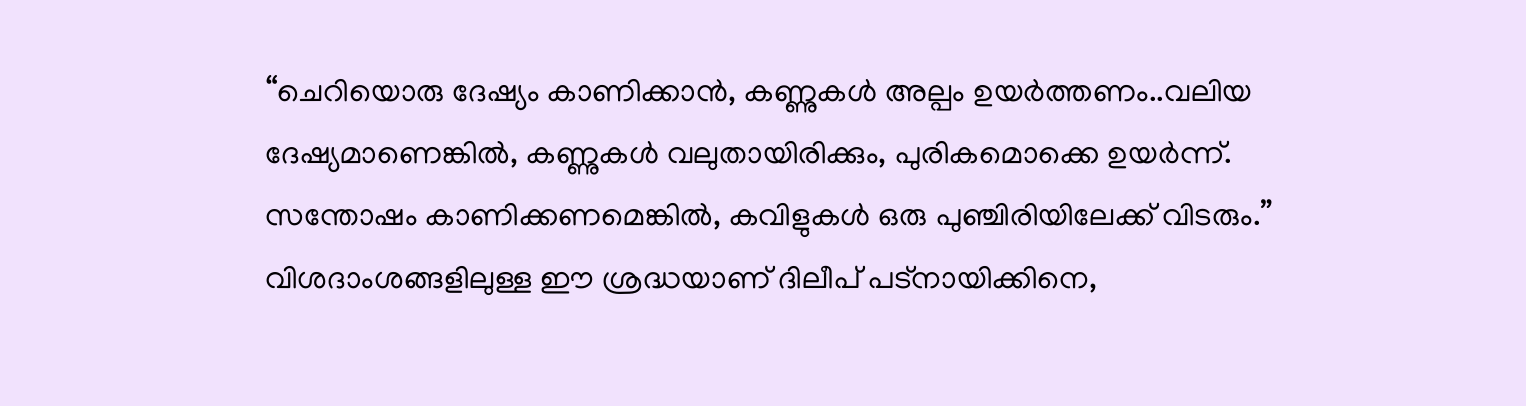“ചെറിയൊരു ദേഷ്യം കാണിക്കാൻ, കണ്ണുകൾ അല്പം ഉയർത്തണം..വലിയ ദേഷ്യമാണെങ്കിൽ, കണ്ണുകൾ വലുതായിരിക്കും, പുരികമൊക്കെ ഉയർന്ന്. സന്തോഷം കാണിക്കണമെങ്കിൽ, കവിളുകൾ ഒരു പുഞ്ചിരിയിലേക്ക് വിടരും.”
വിശദാംശങ്ങളിലുള്ള ഈ ശ്രദ്ധയാണ് ദിലീപ് പട്നായിക്കിനെ,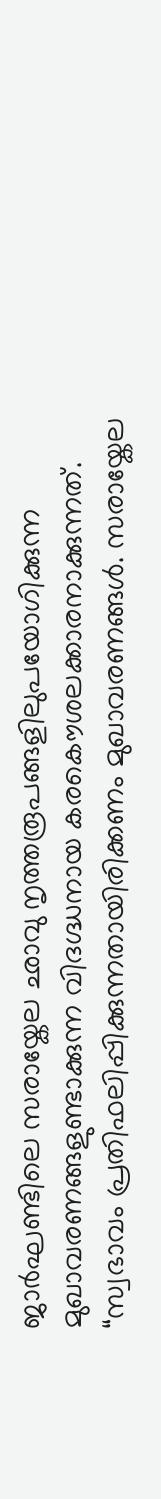ജാർഘണ്ടിലെ സരായ്കേല ഛാവു നൃത്തരൂപങ്ങളിലുപയോഗിക്കുന്ന മുഖാവരണങ്ങളുണ്ടാക്കുന്ന വിദഗ്ദ്ധനായ കരകൌശലക്കാരനാക്കുന്നത്. “സ്വഭാവം പ്രതിഫലിപ്പിക്കുന്നതായിരിക്കണം മുഖാവരണങ്ങൾ. സരായ്കേല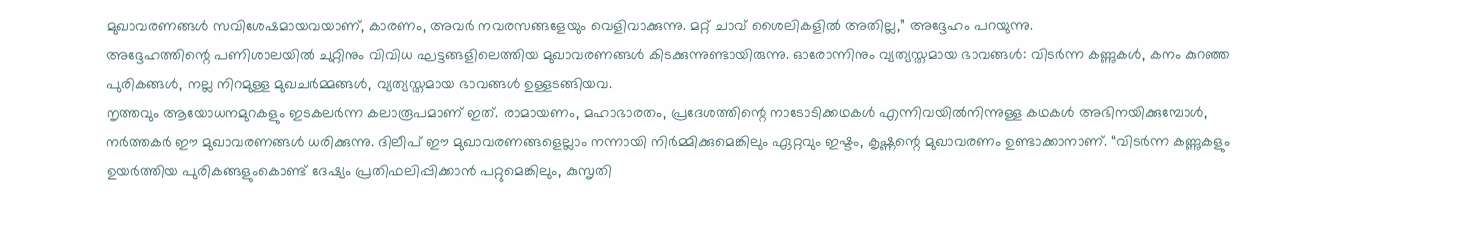മുഖാവരണങ്ങൾ സവിശേഷമായവയാണ്, കാരണം, അവർ നവരസങ്ങളേയും വെളിവാക്കുന്നു. മറ്റ് ചാവ് ശൈലികളിൽ അതില്ല,” അദ്ദേഹം പറയുന്നു.
അദ്ദേഹത്തിന്റെ പണിശാലയിൽ ചുറ്റിനും വിവിധ ഘട്ടങ്ങളിലെത്തിയ മുഖാവരണങ്ങൾ കിടക്കുന്നുണ്ടായിരുന്നു. ഓരോന്നിനും വ്യത്യസ്തമായ ഭാവങ്ങൾ: വിടർന്ന കണ്ണുകൾ, കനം കുറഞ്ഞ പുരികങ്ങൾ, നല്ല നിറമുള്ള മുഖചർമ്മങ്ങൾ, വ്യത്യസ്തമായ ഭാവങ്ങൾ ഉള്ളടങ്ങിയവ.
നൃത്തവും ആയോധനമുറകളും ഇടകലർന്ന കലാരൂപമാണ് ഇത്. രാമായണം, മഹാഭാരതം, പ്രദേശത്തിന്റെ നാടോടിക്കഥകൾ എന്നിവയിൽനിന്നുള്ള കഥകൾ അഭിനയിക്കുമ്പോൾ, നർത്തകർ ഈ മുഖാവരണങ്ങൾ ധരിക്കുന്നു. ദിലീപ് ഈ മുഖാവരണങ്ങളെല്ലാം നന്നായി നിർമ്മിക്കുമെങ്കിലും ഏറ്റവും ഇഷ്ടം, കൃഷ്ണന്റെ മുഖാവരണം ഉണ്ടാക്കാനാണ്. “വിടർന്ന കണ്ണുകളും ഉയർത്തിയ പുരികങ്ങളുംകൊണ്ട് ദേഷ്യം പ്രതിഫലിപ്പിക്കാൻ പറ്റുമെങ്കിലും, കുസൃതി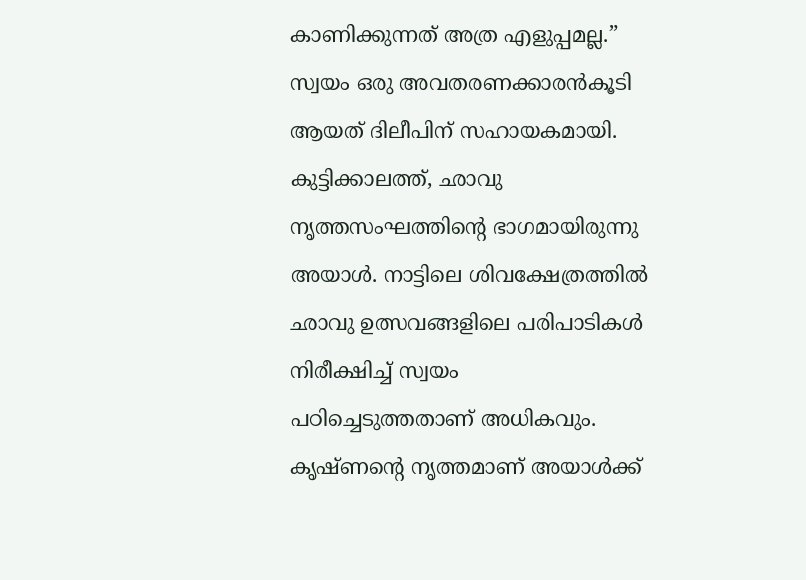കാണിക്കുന്നത് അത്ര എളുപ്പമല്ല.”
സ്വയം ഒരു അവതരണക്കാരൻകൂടി ആയത് ദിലീപിന് സഹായകമായി. കുട്ടിക്കാലത്ത്, ഛാവു നൃത്തസംഘത്തിന്റെ ഭാഗമായിരുന്നു അയാൾ. നാട്ടിലെ ശിവക്ഷേത്രത്തിൽ ഛാവു ഉത്സവങ്ങളിലെ പരിപാടികൾ നിരീക്ഷിച്ച് സ്വയം പഠിച്ചെടുത്തതാണ് അധികവും. കൃഷ്ണന്റെ നൃത്തമാണ് അയാൾക്ക്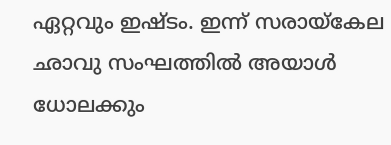ഏറ്റവും ഇഷ്ടം. ഇന്ന് സരായ്കേല ഛാവു സംഘത്തിൽ അയാൾ ധോലക്കും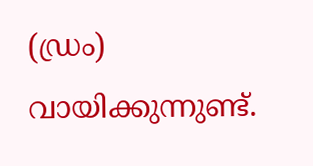(ഡ്രം) വായിക്കുന്നുണ്ട്.